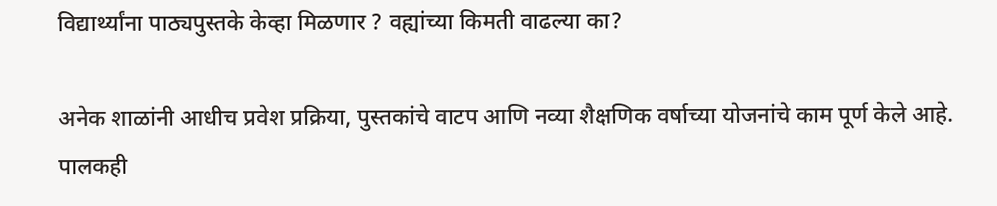विद्यार्थ्यांना पाठ्यपुस्तके केव्हा मिळणार ? वह्यांच्या किमती वाढल्या का?

अनेक शाळांनी आधीच प्रवेश प्रक्रिया, पुस्तकांचे वाटप आणि नव्या शैक्षणिक वर्षाच्या योजनांचे काम पूर्ण केले आहे. पालकही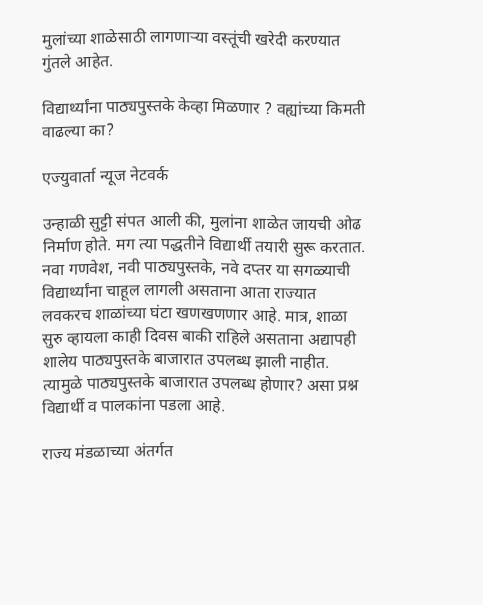मुलांच्या शाळेसाठी लागणार्‍या वस्तूंची खरेदी करण्यात गुंतले आहेत.

विद्यार्थ्यांना पाठ्यपुस्तके केव्हा मिळणार ? वह्यांच्या किमती वाढल्या का?

एज्युवार्ता न्यूज नेटवर्क

उन्हाळी सुट्टी संपत आली की, मुलांना शाळेत जायची ओढ निर्माण होते. मग त्या पद्धतीने विद्यार्थी तयारी सुरू करतात. नवा गणवेश, नवी पाठ्यपुस्तके, नवे दप्तर या सगळ्याची विद्यार्थ्यांना चाहूल लागली असताना आता राज्यात लवकरच शाळांच्या घंटा खणखणणार आहे. मात्र, शाळा सुरु व्हायला काही दिवस बाकी राहिले असताना अद्यापही शालेय पाठ्यपुस्तके बाजारात उपलब्ध झाली नाहीत. त्यामुळे पाठ्यपुस्तके बाजारात उपलब्ध होणार? असा प्रश्न विद्यार्थी व पालकांना पडला आहे.

राज्य मंडळाच्या अंतर्गत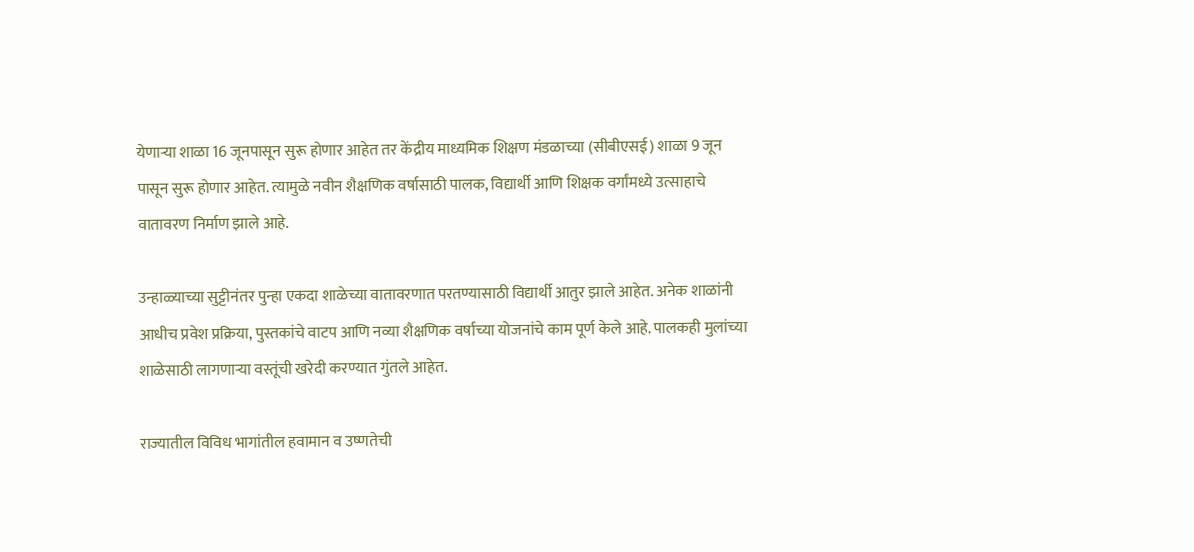येणार्‍या शाळा 16 जूनपासून सुरू होणार आहेत तर केंद्रीय माध्यमिक शिक्षण मंडळाच्या (सीबीएसई) शाळा 9 जून पासून सुरू होणार आहेत. त्यामुळे नवीन शैक्षणिक वर्षासाठी पालक, विद्यार्थी आणि शिक्षक वर्गांमध्ये उत्साहाचे वातावरण निर्माण झाले आहे.

उन्हाळ्याच्या सुट्टीनंतर पुन्हा एकदा शाळेच्या वातावरणात परतण्यासाठी विद्यार्थी आतुर झाले आहेत. अनेक शाळांनी आधीच प्रवेश प्रक्रिया, पुस्तकांचे वाटप आणि नव्या शैक्षणिक वर्षाच्या योजनांचे काम पूर्ण केले आहे. पालकही मुलांच्या शाळेसाठी लागणार्‍या वस्तूंची खरेदी करण्यात गुंतले आहेत.

राज्यातील विविध भागांतील हवामान व उष्णतेची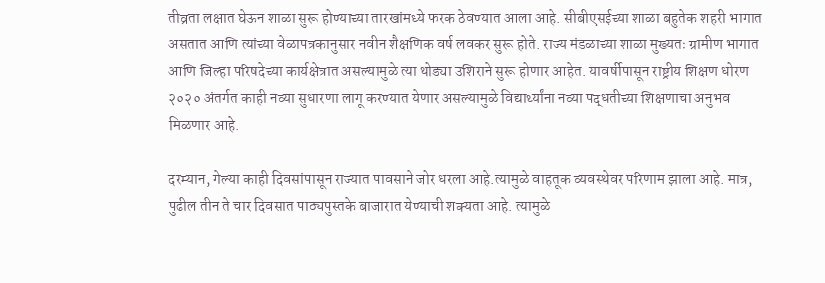तीव्रता लक्षात घेऊन शाळा सुरू होण्याच्या तारखांमध्ये फरक ठेवण्यात आला आहे. सीबीएसईच्या शाळा बहुतेक शहरी भागात असतात आणि त्यांच्या वेळापत्रकानुसार नवीन शैक्षणिक वर्ष लवकर सुरू होते. राज्य मंडळाच्या शाळा मुख्यतः ग्रामीण भागात आणि जिल्हा परिषदेच्या कार्यक्षेत्रात असल्यामुळे त्या थोड्या उशिराने सुरू होणार आहेत. यावर्षीपासून राष्ट्रीय शिक्षण धोरण २०२० अंतर्गत काही नव्या सुधारणा लागू करण्यात येणार असल्यामुळे विद्यार्थ्यांना नव्या पद्धतीच्या शिक्षणाचा अनुभव मिळणार आहे.

दरम्यान, गेल्या काही दिवसांपासून राज्यात पावसाने जोर धरला आहे.त्यामुळे वाहतूक व्यवस्थेवर परिणाम झाला आहे. मात्र, पुढील तीन ते चार दिवसात पाठ्यपुस्तके बाजारात येण्याची शक्यता आहे. त्यामुळे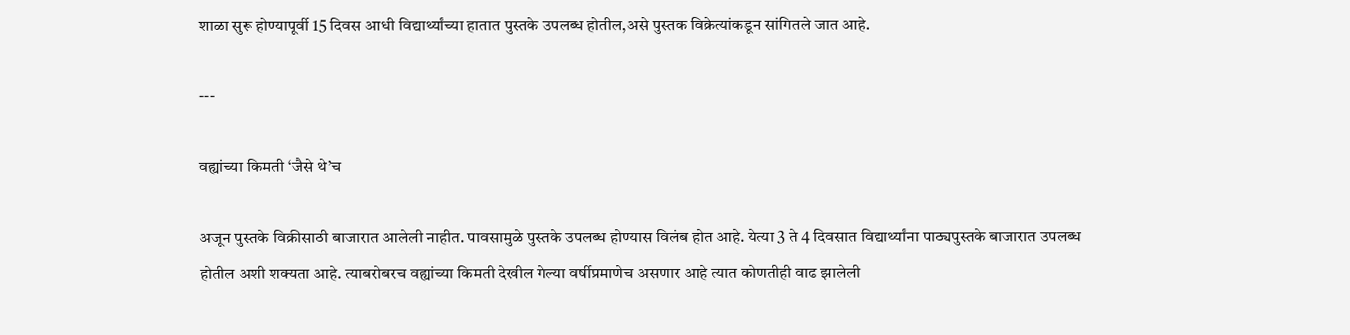शाळा सुरू होण्यापूर्वी 15 दिवस आधी विद्यार्थ्यांच्या हातात पुस्तके उपलब्ध होतील,असे पुस्तक विक्रेत्यांकडून सांगितले जात आहे.

---

वह्यांच्या किमती ‘जैसे थे’च

अजून पुस्तके विक्रीसाठी बाजारात आलेली नाहीत. पावसामुळे पुस्तके उपलब्ध होण्यास विलंब होत आहे. येत्या 3 ते 4 दिवसात विद्यार्थ्यांना पाठ्यपुस्तके बाजारात उपलब्ध होतील अशी शक्यता आहे. त्याबरोबरच वह्यांच्या किमती देखील गेल्या वर्षीप्रमाणेच असणार आहे त्यात कोणतीही वाढ झालेली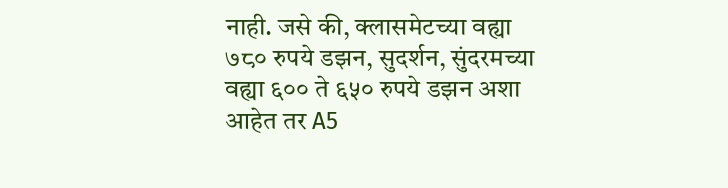नाही. जसे की, क्लासमेटच्या वह्या ७८० रुपये डझन, सुदर्शन, सुंदरमच्या वह्या ६०० ते ६५० रुपये डझन अशा आहेत तर A5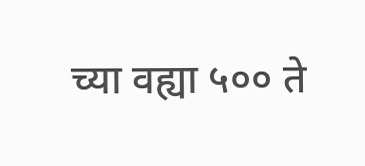च्या वह्या ५०० ते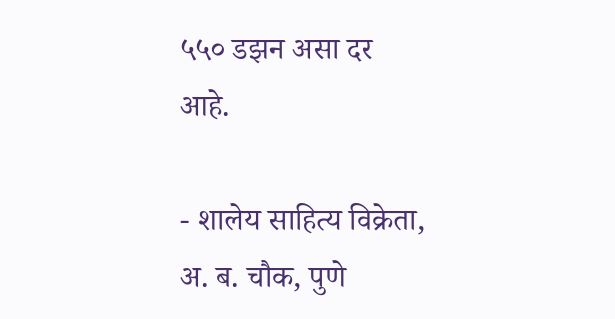५५० डझन असा दर आहे.

- शालेय साहित्य विक्रेता, अ. ब. चौक, पुणे